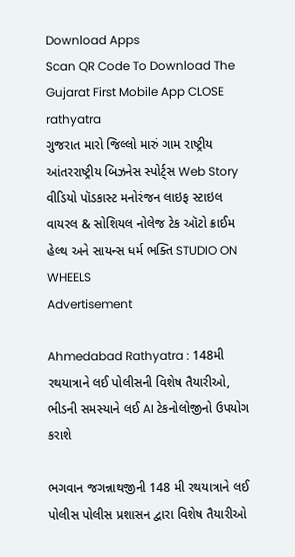Download Apps
Scan QR Code To Download The Gujarat First Mobile App CLOSE
rathyatra
ગુજરાત મારો જિલ્લો મારું ગામ રાષ્ટ્રીય આંતરરાષ્ટ્રીય બિઝનેસ સ્પોર્ટ્સ Web Story વીડિયો પૉડકાસ્ટ મનોરંજન લાઇફ સ્ટાઇલ વાયરલ & સોશિયલ નોલેજ ટેક ઑટો ક્રાઈમ હેલ્થ અને સાયન્સ ધર્મ ભક્તિ STUDIO ON WHEELS
Advertisement

Ahmedabad Rathyatra : 148મી રથયાત્રાને લઈ પોલીસની વિશેષ તૈયારીઓ, ભીડની સમસ્યાને લઈ AI ટેકનોલોજીનો ઉપયોગ કરાશે

ભગવાન જગન્નાથજીની 148 મી રથયાત્રાને લઈ પોલીસ પોલીસ પ્રશાસન દ્વારા વિશેષ તૈયારીઓ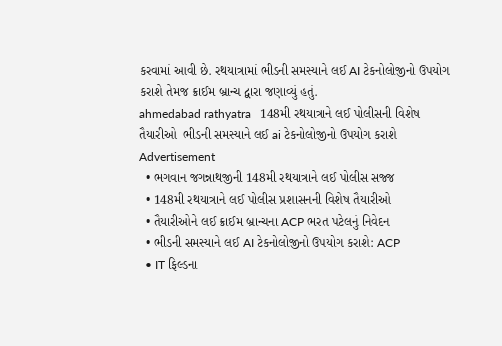કરવામાં આવી છે. રથયાત્રામાં ભીડની સમસ્યાને લઈ AI ટેકનોલોજીનો ઉપયોગ કરાશે તેમજ ક્રાઈમ બ્રાન્ચ દ્વારા જણાવ્યું હતું.
ahmedabad rathyatra   148મી રથયાત્રાને લઈ પોલીસની વિશેષ તૈયારીઓ  ભીડની સમસ્યાને લઈ ai ટેકનોલોજીનો ઉપયોગ કરાશે
Advertisement
  • ભગવાન જગન્નાથજીની 148મી રથયાત્રાને લઈ પોલીસ સજ્જ
  • 148મી રથયાત્રાને લઈ પોલીસ પ્રશાસનની વિશેષ તૈયારીઓ
  • તૈયારીઓને લઈ ક્રાઈમ બ્રાન્ચના ACP ભરત પટેલનું નિવેદન
  • ભીડની સમસ્યાને લઈ AI ટેકનોલોજીનો ઉપયોગ કરાશે: ACP
  • IT ફિલ્ડના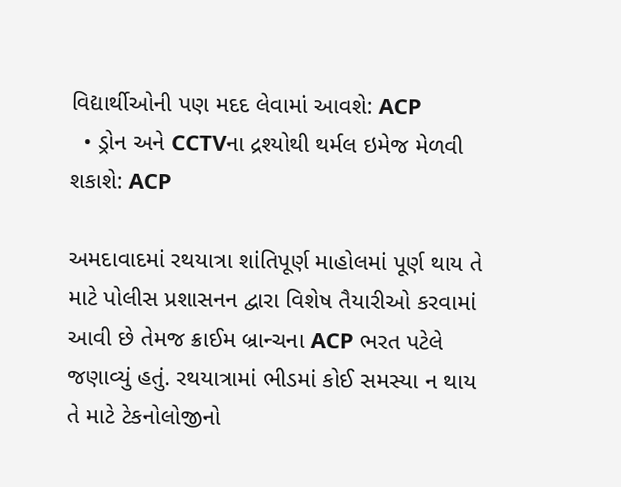વિદ્યાર્થીઓની પણ મદદ લેવામાં આવશે: ACP
  • ડ્રોન અને CCTVના દ્રશ્યોથી થર્મલ ઇમેજ મેળવી શકાશે: ACP

અમદાવાદમાં રથયાત્રા શાંતિપૂર્ણ માહોલમાં પૂર્ણ થાય તે માટે પોલીસ પ્રશાસનન દ્વારા વિશેષ તૈયારીઓ કરવામાં આવી છે તેમજ ક્રાઈમ બ્રાન્ચના ACP ભરત પટેલે જણાવ્યું હતું. રથયાત્રામાં ભીડમાં કોઈ સમસ્યા ન થાય તે માટે ટેકનોલોજીનો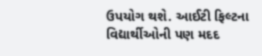ઉપયોગ થશે. આઈટી ફિલ્ટના વિદ્યાર્થીઓની પણ મદદ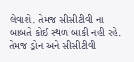લેવાશે. તેમજ સીસીટીવી ના બાબતે કોઈ સ્થળ બાકી નહી રહે. તેમજ ડ્રોન અને સીસીટીવી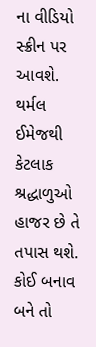ના વીડિયો સ્ક્રીન પર આવશે. થર્મલ ઈમેજથી કેટલાક શ્રદ્ધાળુઓ હાજર છે તે તપાસ થશે. કોઈ બનાવ બને તો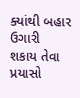ક્યાંથી બહાર ઉગારી શકાય તેવા પ્રયાસો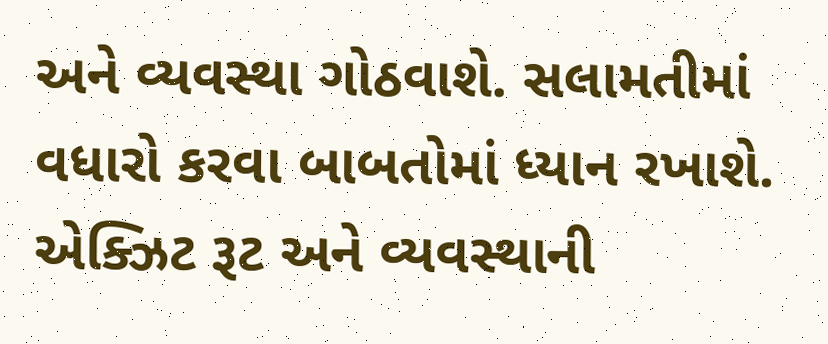અને વ્યવસ્થા ગોઠવાશે. સલામતીમાં વધારો કરવા બાબતોમાં ધ્યાન રખાશે. એક્ઝિટ રૂટ અને વ્યવસ્થાની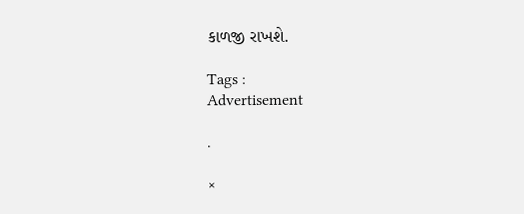કાળજી રાખશે.

Tags :
Advertisement

.

×